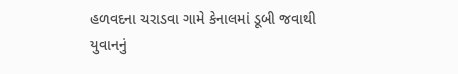હળવદના ચરાડવા ગામે કેનાલમાં ડૂબી જવાથી યુવાનનું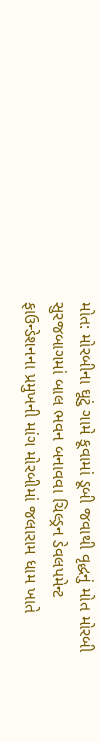મોત: મોરબીના ઘૂટું ગામે કૂવામાં ડૂબી જવાથી વૃદ્ધનું મોત મોરબી સુરજબાગમાં બાલ ભવન બનાવવા ચિલ્ડ્રન ડેવલપમેન્ટ ફાઉન્ડેશનના પ્રમુખની માંગ મોરબીમાં જલારામ ધામ ખાતે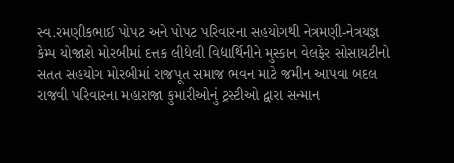સ્વ.રમણીકભાઈ પોપટ અને પોપટ પરિવારના સહયોગથી નેત્રમણી-નેત્રયજ્ઞ કેમ્પ યોજાશે મોરબીમાં દત્તક લીધેલી વિદ્યાર્થિનીને મુસ્કાન વેલફેર સોસાયટીનો સતત સહયોગ મોરબીમાં રાજપૂત સમાજ ભવન માટે જમીન આપવા બદલ રાજવી પરિવારના મહારાજા કુમારીઓનું ટ્રસ્ટીઓ દ્વારા સન્માન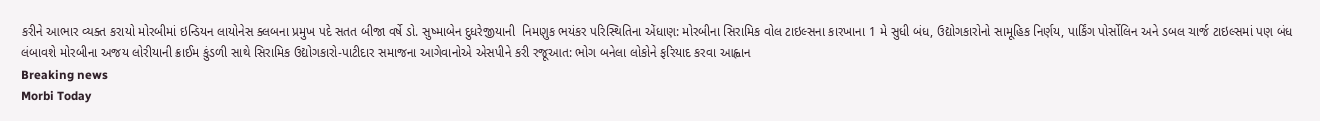કરીને આભાર વ્યક્ત કરાયો મોરબીમાં ઇન્ડિયન લાયોનેસ ક્લબના પ્રમુખ પદે સતત બીજા વર્ષે ડો. સુષ્માબેન દુધરેજીયાની  નિમણુક ભયંકર પરિસ્થિતિના એંધાણ: મોરબીના સિરામિક વોલ ટાઇલ્સના કારખાના 1 મે સુધી બંધ, ઉદ્યોગકારોનો સામૂહિક નિર્ણય, પાર્કિંગ પોર્સોલિન અને ડબલ ચાર્જ ટાઇલ્સમાં પણ બંધ લંબાવશે મોરબીના અજય લોરીયાની ક્રાઈમ કુંડળી સાથે સિરામિક ઉદ્યોગકારો-પાટીદાર સમાજના આગેવાનોએ એસપીને કરી રજૂઆત: ભોગ બનેલા લોકોને ફરિયાદ કરવા આહ્વાન
Breaking news
Morbi Today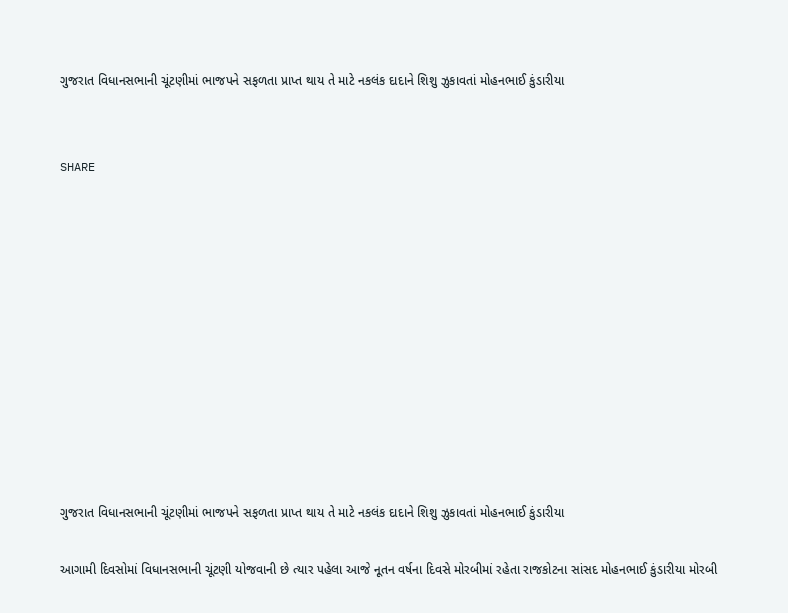ગુજરાત વિધાનસભાની ચૂંટણીમાં ભાજપને સફળતા પ્રાપ્ત થાય તે માટે નકલંક દાદાને શિશુ ઝુકાવતાં મોહનભાઈ કુંડારીયા


SHARE











ગુજરાત વિધાનસભાની ચૂંટણીમાં ભાજપને સફળતા પ્રાપ્ત થાય તે માટે નકલંક દાદાને શિશુ ઝુકાવતાં મોહનભાઈ કુંડારીયા

આગામી દિવસોમાં વિધાનસભાની ચૂંટણી યોજવાની છે ત્યાર પહેલા આજે નૂતન વર્ષના દિવસે મોરબીમાં રહેતા રાજકોટના સાંસદ મોહનભાઈ કુંડારીયા મોરબી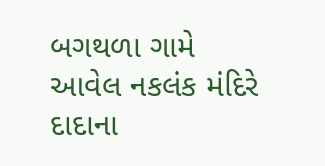બગથળા ગામે આવેલ નકલંક મંદિરે દાદાના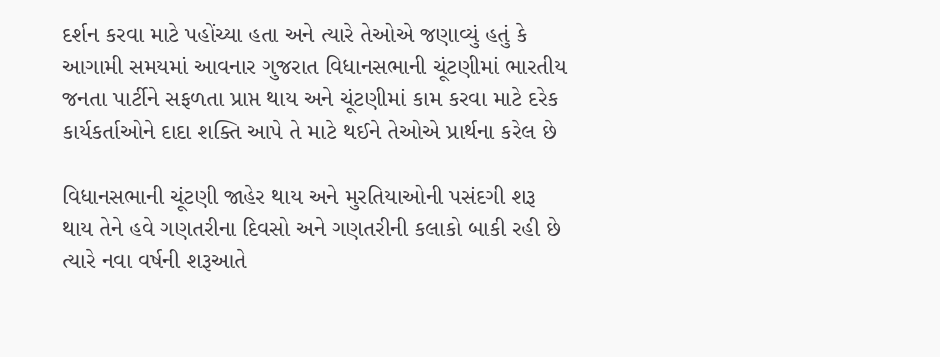દર્શન કરવા માટે પહોંચ્યા હતા અને ત્યારે તેઓએ જણાવ્યું હતું કે આગામી સમયમાં આવનાર ગુજરાત વિધાનસભાની ચૂંટણીમાં ભારતીય જનતા પાર્ટીને સફળતા પ્રાપ્ત થાય અને ચૂંટણીમાં કામ કરવા માટે દરેક કાર્યકર્તાઓને દાદા શક્તિ આપે તે માટે થઈને તેઓએ પ્રાર્થના કરેલ છે

વિધાનસભાની ચૂંટણી જાહેર થાય અને મુરતિયાઓની પસંદગી શરૂ થાય તેને હવે ગણતરીના દિવસો અને ગણતરીની કલાકો બાકી રહી છે ત્યારે નવા વર્ષની શરૂઆતે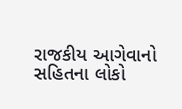રાજકીય આગેવાનો સહિતના લોકો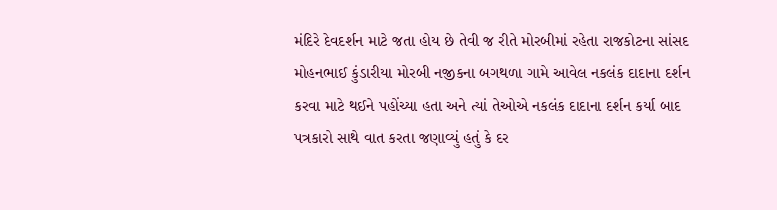મંદિરે દેવદર્શન માટે જતા હોય છે તેવી જ રીતે મોરબીમાં રહેતા રાજકોટના સાંસદ મોહનભાઈ કુંડારીયા મોરબી નજીકના બગથળા ગામે આવેલ નકલંક દાદાના દર્શન કરવા માટે થઈને પહોંચ્યા હતા અને ત્યાં તેઓએ નકલંક દાદાના દર્શન કર્યા બાદ પત્રકારો સાથે વાત કરતા જણાવ્યું હતું કે દર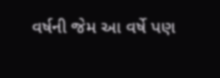વર્ષની જેમ આ વર્ષે પણ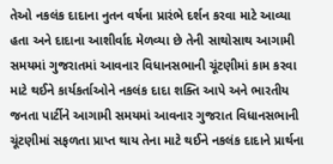તેઓ નકલંક દાદાના નુતન વર્ષના પ્રારંભે દર્શન કરવા માટે આવ્યા હતા અને દાદાના આશીર્વાદ મેળવ્યા છે તેની સાથોસાથ આગામી સમયમાં ગુજરાતમાં આવનાર વિધાનસભાની ચૂંટણીમાં કામ કરવા માટે થઈને કાર્યકર્તાઓને નકલંક દાદા શક્તિ આપે અને ભારતીય જનતા પાર્ટીને આગામી સમયમાં આવનાર ગુજરાત વિધાનસભાની ચૂંટણીમાં સફળતા પ્રાપ્ત થાય તેના માટે થઈને નકલંક દાદાને પ્રાર્થના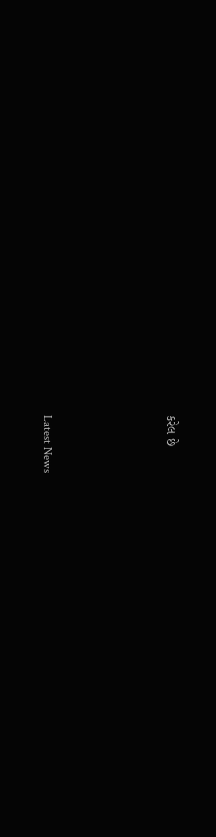કરેલ છે






Latest News